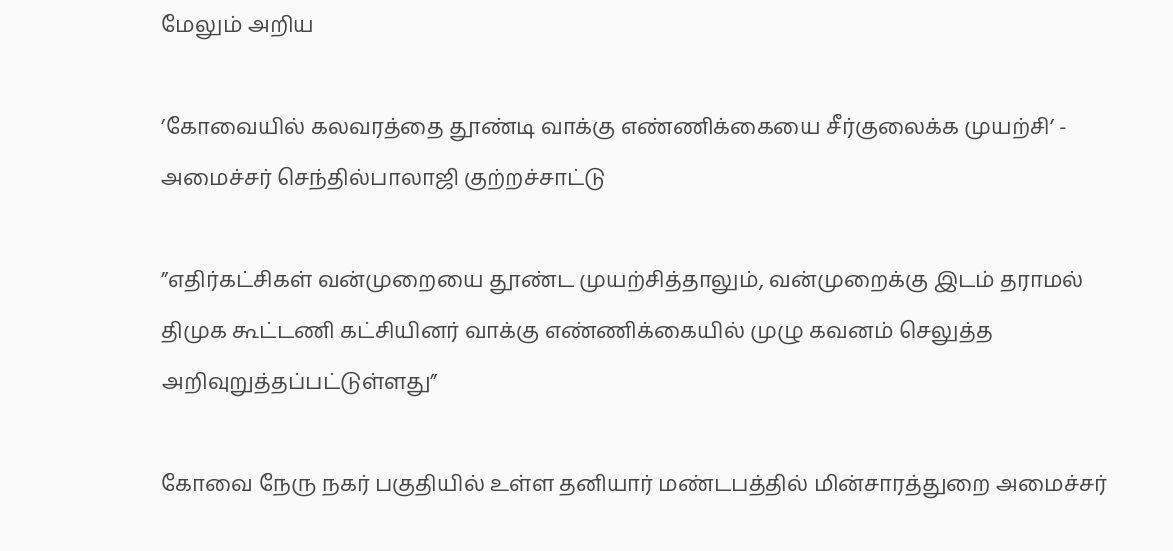மேலும் அறிய

’கோவையில் கலவரத்தை தூண்டி வாக்கு எண்ணிக்கையை சீர்குலைக்க முயற்சி’ - அமைச்சர் செந்தில்பாலாஜி குற்றச்சாட்டு

”எதிர்கட்சிகள் வன்முறையை தூண்ட முயற்சித்தாலும், வன்முறைக்கு இடம் தராமல் திமுக கூட்டணி கட்சியினர் வாக்கு எண்ணிக்கையில் முழு கவனம் செலுத்த அறிவுறுத்தப்பட்டுள்ளது”

கோவை நேரு நகர் பகுதியில் உள்ள தனியார் மண்டபத்தில் மின்சாரத்துறை அமைச்சர்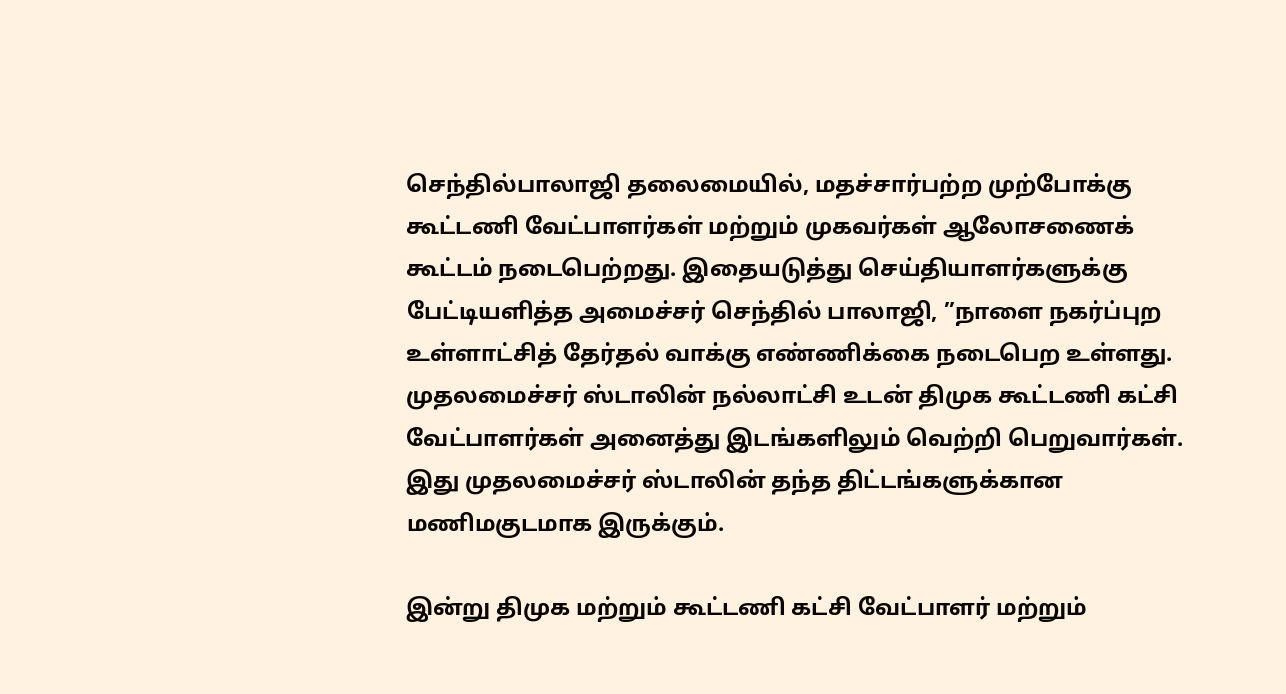செந்தில்பாலாஜி தலைமையில், மதச்சார்பற்ற முற்போக்கு கூட்டணி வேட்பாளர்கள் மற்றும் முகவர்கள் ஆலோசணைக் கூட்டம் நடைபெற்றது. இதையடுத்து செய்தியாளர்களுக்கு பேட்டியளித்த அமைச்சர் செந்தில் பாலாஜி, ”நாளை நகர்ப்புற உள்ளாட்சித் தேர்தல் வாக்கு எண்ணிக்கை நடைபெற உள்ளது. முதலமைச்சர் ஸ்டாலின் நல்லாட்சி உடன் திமுக கூட்டணி கட்சி வேட்பாளர்கள் அனைத்து இடங்களிலும் வெற்றி பெறுவார்கள். இது முதலமைச்சர் ஸ்டாலின் தந்த திட்டங்களுக்கான மணிமகுடமாக இருக்கும்.

இன்று திமுக மற்றும் கூட்டணி கட்சி வேட்பாளர் மற்றும்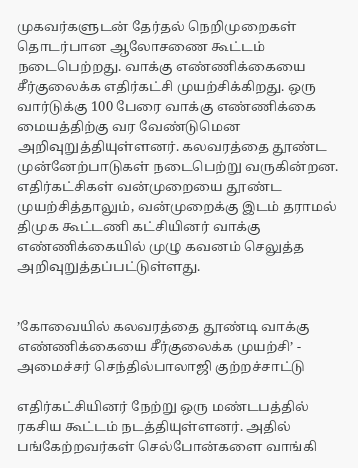முகவர்களுடன் தேர்தல் நெறிமுறைகள் தொடர்பான ஆலோசணை கூட்டம் நடைபெற்றது. வாக்கு எண்ணிக்கையை சீர்குலைக்க எதிர்கட்சி முயற்சிக்கிறது. ஒரு வார்டுக்கு 100 பேரை வாக்கு எண்ணிக்கை மையத்திற்கு வர வேண்டுமென அறிவுறுத்தியுள்ளனர். கலவரத்தை தூண்ட முன்னேற்பாடுகள் நடைபெற்று வருகின்றன. எதிர்கட்சிகள் வன்முறையை தூண்ட முயற்சித்தாலும், வன்முறைக்கு இடம் தராமல் திமுக கூட்டணி கட்சியினர் வாக்கு எண்ணிக்கையில் முழு கவனம் செலுத்த அறிவுறுத்தப்பட்டுள்ளது.


’கோவையில் கலவரத்தை தூண்டி வாக்கு எண்ணிக்கையை சீர்குலைக்க முயற்சி’ - அமைச்சர் செந்தில்பாலாஜி குற்றச்சாட்டு

எதிர்கட்சியினர் நேற்று ஒரு மண்டபத்தில் ரகசிய கூட்டம் நடத்தியுள்ளனர். அதில் பங்கேற்றவர்கள் செல்போன்களை வாங்கி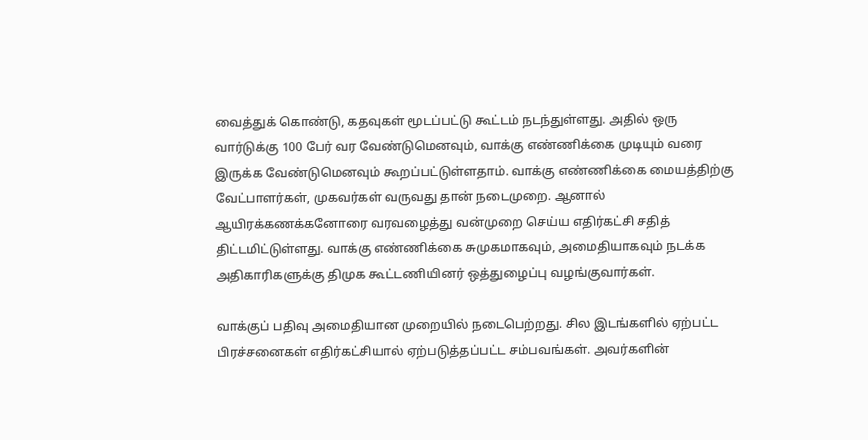வைத்துக் கொண்டு, கதவுகள் மூடப்பட்டு கூட்டம் நடந்துள்ளது. அதில் ஒரு வார்டுக்கு 100 பேர் வர வேண்டுமெனவும், வாக்கு எண்ணிக்கை முடியும் வரை  இருக்க வேண்டுமெனவும் கூறப்பட்டுள்ளதாம். வாக்கு எண்ணிக்கை மையத்திற்கு வேட்பாளர்கள், முகவர்கள் வருவது தான் நடைமுறை. ஆனால் ஆயிரக்கணக்கனோரை வரவழைத்து வன்முறை செய்ய எதிர்கட்சி சதித் திட்டமிட்டுள்ளது. வாக்கு எண்ணிக்கை சுமுகமாகவும், அமைதியாகவும் நடக்க அதிகாரிகளுக்கு திமுக கூட்டணியினர் ஒத்துழைப்பு வழங்குவார்கள்.

வாக்குப் பதிவு அமைதியான முறையில் நடைபெற்றது. சில இடங்களில் ஏற்பட்ட பிரச்சனைகள் எதிர்கட்சியால் ஏற்படுத்தப்பட்ட சம்பவங்கள். அவர்களின்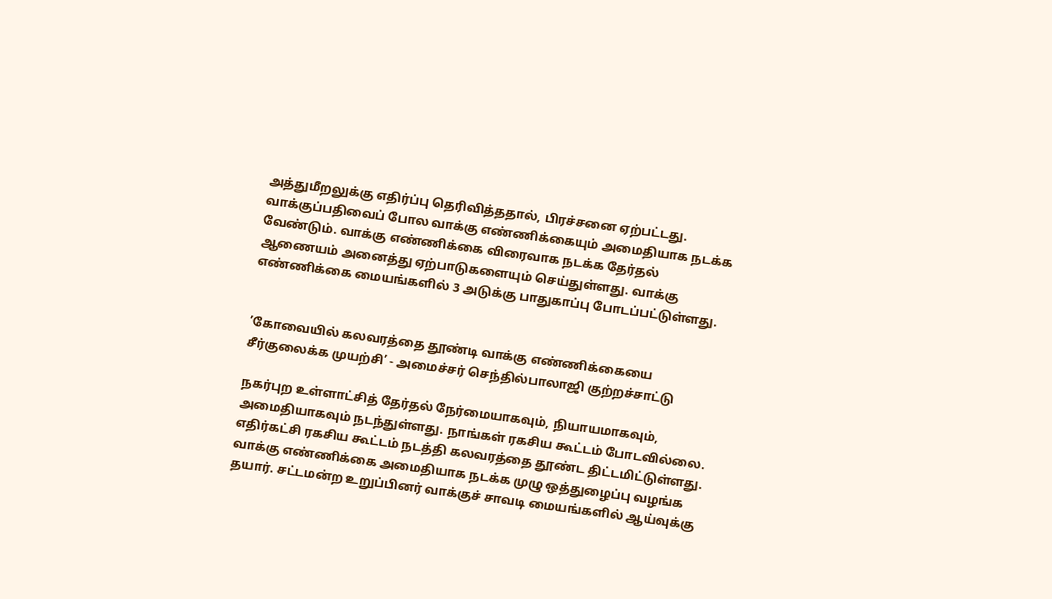அத்துமீறலுக்கு எதிர்ப்பு தெரிவித்ததால், பிரச்சனை ஏற்பட்டது. வாக்குப்பதிவைப் போல வாக்கு எண்ணிக்கையும் அமைதியாக நடக்க வேண்டும். வாக்கு எண்ணிக்கை விரைவாக நடக்க தேர்தல் ஆணையம் அனைத்து ஏற்பாடுகளையும் செய்துள்ளது. வாக்கு எண்ணிக்கை மையங்களில் 3 அடுக்கு பாதுகாப்பு போடப்பட்டுள்ளது.


’கோவையில் கலவரத்தை தூண்டி வாக்கு எண்ணிக்கையை சீர்குலைக்க முயற்சி’ - அமைச்சர் செந்தில்பாலாஜி குற்றச்சாட்டு

நகர்புற உள்ளாட்சித் தேர்தல் நேர்மையாகவும், நியாயமாகவும், அமைதியாகவும் நடந்துள்ளது. நாங்கள் ரகசிய கூட்டம் போடவில்லை. எதிர்கட்சி ரகசிய கூட்டம் நடத்தி கலவரத்தை தூண்ட திட்டமிட்டுள்ளது. வாக்கு எண்ணிக்கை அமைதியாக நடக்க முழு ஒத்துழைப்பு வழங்க தயார். சட்டமன்ற உறுப்பினர் வாக்குச் சாவடி மையங்களில் ஆய்வுக்கு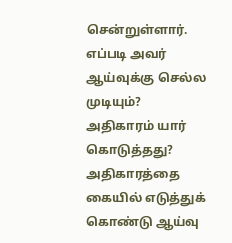சென்றுள்ளார். எப்படி அவர் ஆய்வுக்கு செல்ல முடியும்? அதிகாரம் யார் கொடுத்தது? அதிகாரத்தை கையில் எடுத்துக் கொண்டு ஆய்வு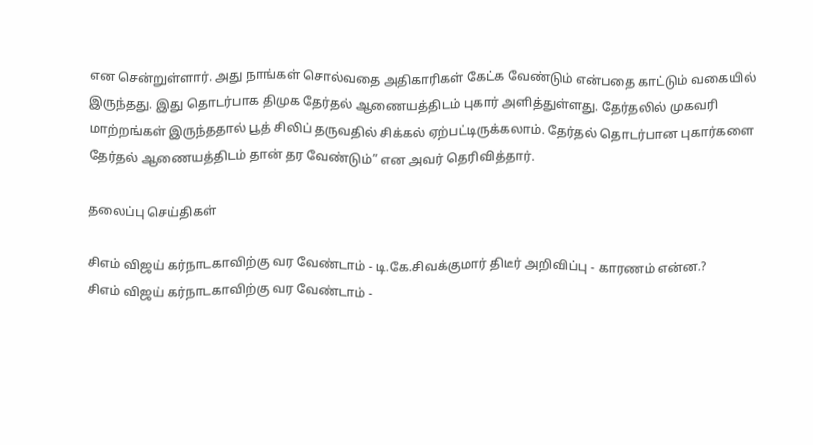என சென்றுள்ளார். அது நாங்கள் சொல்வதை அதிகாரிகள் கேட்க வேண்டும் என்பதை காட்டும் வகையில் இருந்தது. இது தொடர்பாக திமுக தேர்தல் ஆணையத்திடம் புகார் அளித்துள்ளது. தேர்தலில் முகவரி மாற்றங்கள் இருந்ததால் பூத் சிலிப் தருவதில் சிக்கல் ஏற்பட்டிருக்கலாம். தேர்தல் தொடர்பான புகார்களை தேர்தல் ஆணையத்திடம் தான் தர வேண்டும்” என அவர் தெரிவித்தார்.

தலைப்பு செய்திகள்

சிஎம் விஜய் கர்நாடகாவிற்கு வர வேண்டாம் - டி.கே.சிவக்குமார் திடீர் அறிவிப்பு - காரணம் என்ன.?
சிஎம் விஜய் கர்நாடகாவிற்கு வர வேண்டாம் -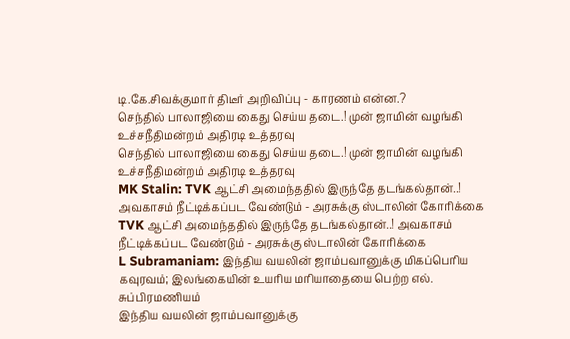டி.கே.சிவக்குமார் திடீர் அறிவிப்பு - காரணம் என்ன.?
செந்தில் பாலாஜியை கைது செய்ய தடை.! முன் ஜாமின் வழங்கி உச்சநீதிமன்றம் அதிரடி உத்தரவு
செந்தில் பாலாஜியை கைது செய்ய தடை.! முன் ஜாமின் வழங்கி உச்சநீதிமன்றம் அதிரடி உத்தரவு
MK Stalin: TVK ஆட்சி அமைந்ததில் இருந்தே தடங்கல்தான்..! அவகாசம் நீட்டிக்கப்பட வேண்டும் - அரசுக்கு ஸ்டாலின் கோரிக்கை
TVK ஆட்சி அமைந்ததில் இருந்தே தடங்கல்தான்..! அவகாசம் நீட்டிக்கப்பட வேண்டும் - அரசுக்கு ஸ்டாலின் கோரிக்கை
L Subramaniam: இந்திய வயலின் ஜாம்பவானுக்கு மிகப்பெரிய கவுரவம்; இலங்கையின் உயரிய மரியாதையை பெற்ற எல். சுப்பிரமணியம்
இந்திய வயலின் ஜாம்பவானுக்கு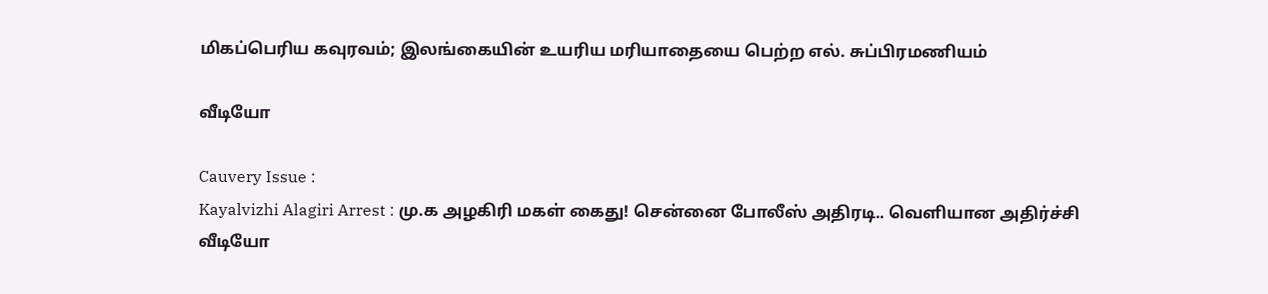மிகப்பெரிய கவுரவம்; இலங்கையின் உயரிய மரியாதையை பெற்ற எல். சுப்பிரமணியம்

வீடியோ

Cauvery Issue :
Kayalvizhi Alagiri Arrest : மு.க அழகிரி மகள் கைது! சென்னை போலீஸ் அதிரடி.. வெளியான அதிர்ச்சி வீடியோ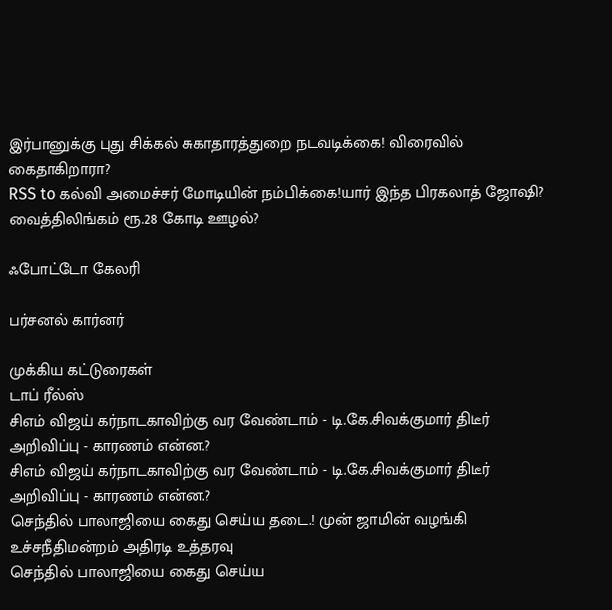இர்பானுக்கு புது சிக்கல் சுகாதாரத்துறை நடவடிக்கை! விரைவில் கைதாகிறாரா?
RSS to கல்வி அமைச்சர் மோடியின் நம்பிக்கை!யார் இந்த பிரகலாத் ஜோஷி?
வைத்திலிங்கம் ரூ.28 கோடி ஊழல்?

ஃபோட்டோ கேலரி

பர்சனல் கார்னர்

முக்கிய கட்டுரைகள்
டாப் ரீல்ஸ்
சிஎம் விஜய் கர்நாடகாவிற்கு வர வேண்டாம் - டி.கே.சிவக்குமார் திடீர் அறிவிப்பு - காரணம் என்ன.?
சிஎம் விஜய் கர்நாடகாவிற்கு வர வேண்டாம் - டி.கே.சிவக்குமார் திடீர் அறிவிப்பு - காரணம் என்ன.?
செந்தில் பாலாஜியை கைது செய்ய தடை.! முன் ஜாமின் வழங்கி உச்சநீதிமன்றம் அதிரடி உத்தரவு
செந்தில் பாலாஜியை கைது செய்ய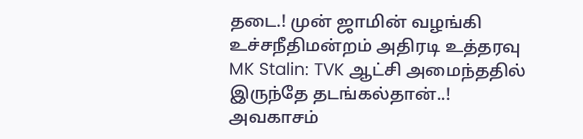தடை.! முன் ஜாமின் வழங்கி உச்சநீதிமன்றம் அதிரடி உத்தரவு
MK Stalin: TVK ஆட்சி அமைந்ததில் இருந்தே தடங்கல்தான்..! அவகாசம்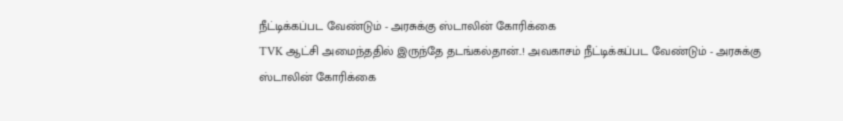நீட்டிக்கப்பட வேண்டும் - அரசுக்கு ஸ்டாலின் கோரிக்கை
TVK ஆட்சி அமைந்ததில் இருந்தே தடங்கல்தான்..! அவகாசம் நீட்டிக்கப்பட வேண்டும் - அரசுக்கு ஸ்டாலின் கோரிக்கை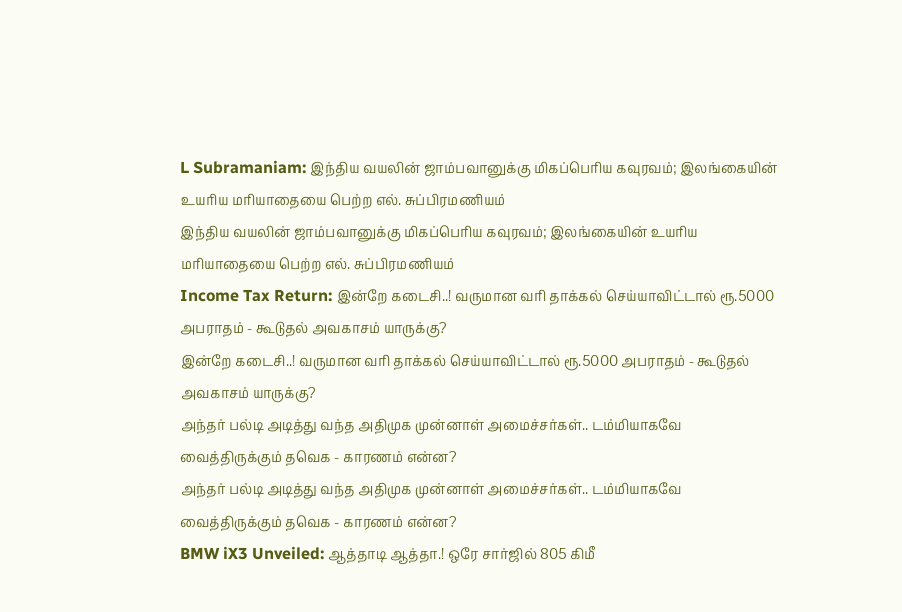L Subramaniam: இந்திய வயலின் ஜாம்பவானுக்கு மிகப்பெரிய கவுரவம்; இலங்கையின் உயரிய மரியாதையை பெற்ற எல். சுப்பிரமணியம்
இந்திய வயலின் ஜாம்பவானுக்கு மிகப்பெரிய கவுரவம்; இலங்கையின் உயரிய மரியாதையை பெற்ற எல். சுப்பிரமணியம்
Income Tax Return: இன்றே கடைசி..! வருமான வரி தாக்கல் செய்யாவிட்டால் ரூ.5000 அபராதம் - கூடுதல் அவகாசம் யாருக்கு?
இன்றே கடைசி..! வருமான வரி தாக்கல் செய்யாவிட்டால் ரூ.5000 அபராதம் - கூடுதல் அவகாசம் யாருக்கு?
அந்தர் பல்டி அடித்து வந்த அதிமுக முன்னாள் அமைச்சர்கள்.. டம்மியாகவே வைத்திருக்கும் தவெக - காரணம் என்ன?
அந்தர் பல்டி அடித்து வந்த அதிமுக முன்னாள் அமைச்சர்கள்.. டம்மியாகவே வைத்திருக்கும் தவெக - காரணம் என்ன?
BMW iX3 Unveiled: ஆத்தாடி ஆத்தா.! ஒரே சார்ஜில் 805 கிமீ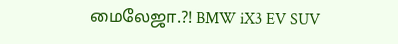மைலேஜா.?! BMW iX3 EV SUV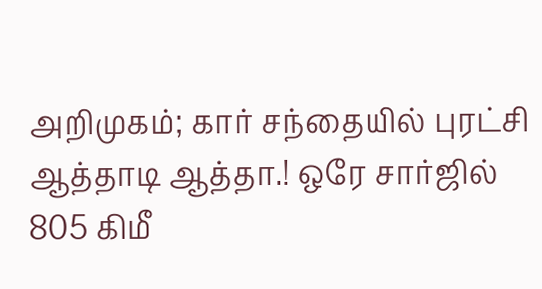அறிமுகம்; கார் சந்தையில் புரட்சி
ஆத்தாடி ஆத்தா.! ஒரே சார்ஜில் 805 கிமீ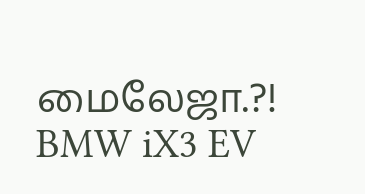மைலேஜா.?! BMW iX3 EV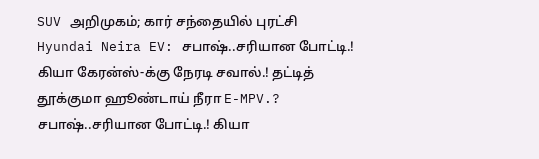SUV அறிமுகம்; கார் சந்தையில் புரட்சி
Hyundai Neira EV: சபாஷ்..சரியான போட்டி.! கியா கேரன்ஸ்-க்கு நேரடி சவால்.! தட்டித் தூக்குமா ஹூண்டாய் நீரா E-MPV.?
சபாஷ்..சரியான போட்டி.! கியா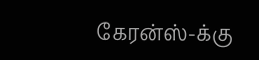கேரன்ஸ்-க்கு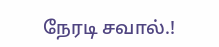நேரடி சவால்.!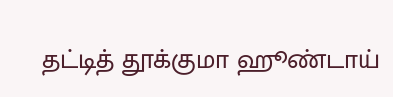தட்டித் தூக்குமா ஹூண்டாய்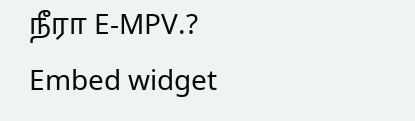நீரா E-MPV.?
Embed widget